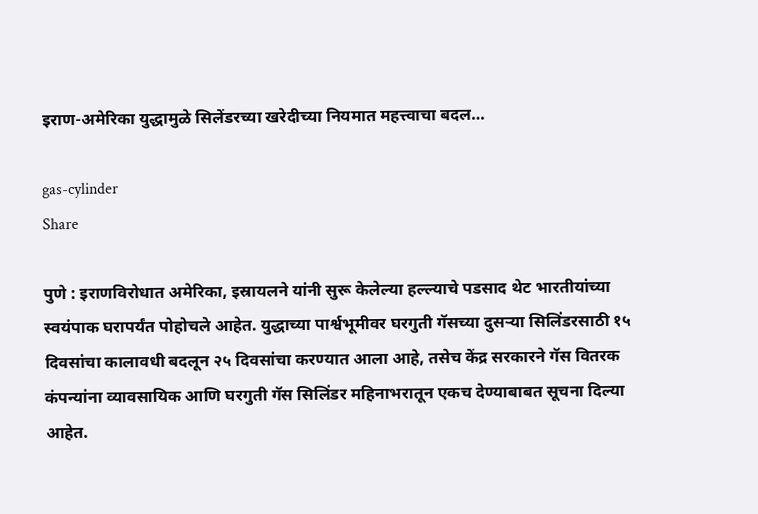इराण-अमेरिका युद्धामुळे सिलेंडरच्या खरेदीच्या नियमात महत्त्वाचा बदल…

gas-cylinder
Share

पुणे : इराणविरोधात अमेरिका, इस्रायलने यांनी सुरू केलेल्या हल्ल्याचे पडसाद थेट भारतीयांच्या स्वयंपाक घरापर्यंत पोहोचले आहेत. युद्धाच्या पार्श्वभूमीवर घरगुती गॅसच्या दुसऱ्या सिलिंडरसाठी १५ दिवसांचा कालावधी बदलून २५ दिवसांचा करण्यात आला आहे, तसेच केंद्र सरकारने गॅस वितरक कंपन्यांना व्यावसायिक आणि घरगुती गॅस सिलिंडर महिनाभरातून एकच देण्याबाबत सूचना दिल्या आहेत.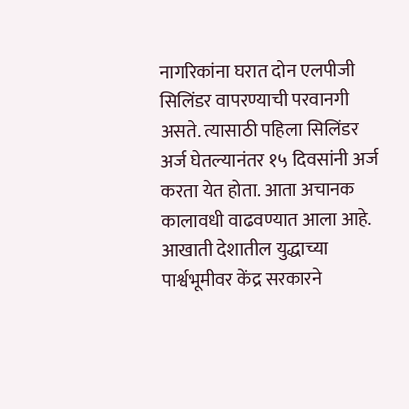नागरिकांना घरात दोन एलपीजी सिलिंडर वापरण्याची परवानगी असते. त्यासाठी पहिला सिलिंडर अर्ज घेतल्यानंतर १५ दिवसांनी अर्ज करता येत होता. आता अचानक कालावधी वाढवण्यात आला आहे. आखाती देशातील युद्धाच्या पार्श्वभूमीवर केंद्र सरकारने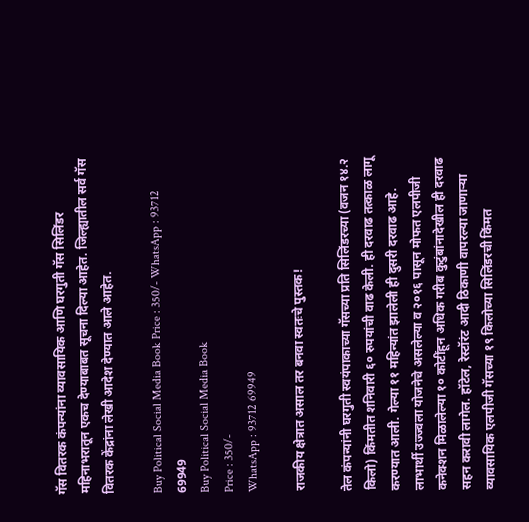गॅस वितरक कंपन्यांना व्यावसायिक आणि घरगुती गॅस सिलिंडर महिनाभरातून एकच देण्याबाबत सूचना दिल्या आहेत. जिल्ह्यातील सर्व गॅस वितरक केंद्रांना लेखी आदेश देण्यात आले आहेत.

Buy Political Social Media Book Price : 350/- WhatsApp : 93712 69949
Buy Political Social Media Book
Price : 350/-
WhatsApp : 93712 69949

राजकीय क्षेत्रात असाल तर बनवा स्वतःचे पुस्तक!

तेल कंपन्यांनी घरगुती स्वयंपाकाच्या गॅसच्या प्रति सिलिंडरच्या (वजन १४.२ किलो) किंमतीत शनिवारी ६० रुपयांची वाढ केली. ही दरवाढ तत्काळ लागू करण्यात आली. गेल्या ११ महिन्यांत झालेली ही दुसरी दरवाढ आहे. लाभार्थी उज्ज्वला योजनेचे असलेल्या व २०१६ पासून मोफत एलपीजी कनेक्शन मिळालेल्या १० कोटींहून अधिक गरीब कुटुंबांनादेखील ही दरवाढ सहन करावी लागेल. हॉटेल, रेस्टॉरंट आदी ठिकाणी वापरल्या जाणाऱ्या व्यावसायिक एलपीजी गॅसच्या १९ किलोच्या सिलिंडरची किंमत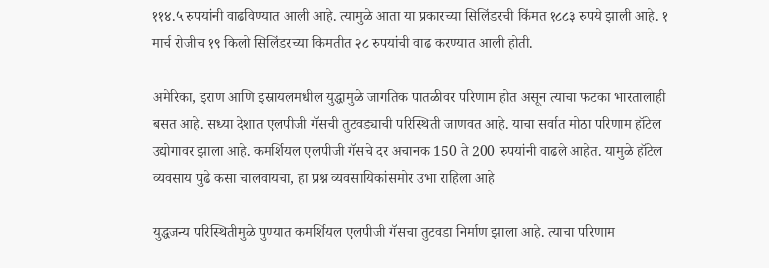११४.५ रुपयांनी वाढविण्यात आली आहे. त्यामुळे आता या प्रकारच्या सिलिंडरची किंमत १८८३ रुपये झाली आहे. १ मार्च रोजीच १९ किलो सिलिंडरच्या किमतीत २८ रुपयांची वाढ करण्यात आली होती.

अमेरिका, इराण आणि इस्रायलमधील युद्धामुळे जागतिक पातळीवर परिणाम होत असून त्याचा फटका भारतालाही बसत आहे. सध्या देशात एलपीजी गॅसची तुटवड्याची परिस्थिती जाणवत आहे. याचा सर्वात मोठा परिणाम हॉटेल उद्योगावर झाला आहे. कमर्शियल एलपीजी गॅसचे दर अचानक 150 ते 200 रुपयांनी वाढले आहेत. यामुळे हॉटेल व्यवसाय पुढे कसा चालवायचा, हा प्रश्न व्यवसायिकांसमोर उभा राहिला आहे

युद्धजन्य परिस्थितीमुळे पुण्यात कमर्शियल एलपीजी गॅसचा तुटवडा निर्माण झाला आहे. त्याचा परिणाम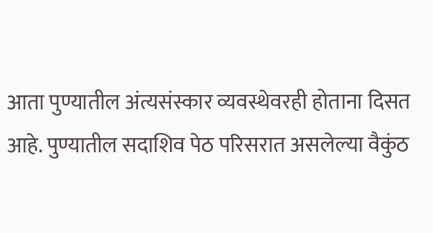आता पुण्यातील अंत्यसंस्कार व्यवस्थेवरही होताना दिसत आहे. पुण्यातील सदाशिव पेठ परिसरात असलेल्या वैकुंठ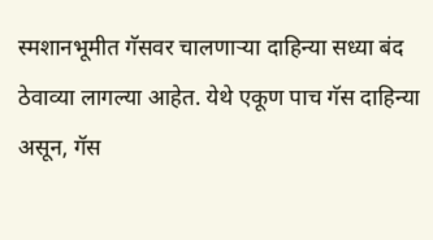स्मशानभूमीत गॅसवर चालणाऱ्या दाहिन्या सध्या बंद ठेवाव्या लागल्या आहेत. येथे एकूण पाच गॅस दाहिन्या असून, गॅस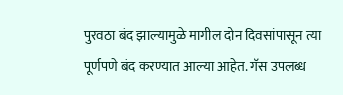पुरवठा बंद झाल्यामुळे मागील दोन दिवसांपासून त्या पूर्णपणे बंद करण्यात आल्या आहेत. गॅस उपलब्ध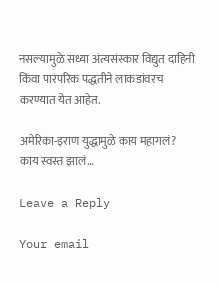नसल्यामुळे सध्या अंत्यसंस्कार विद्युत दाहिनी किंवा पारंपरिक पद्धतीने लाकडांवरच करण्यात येत आहेत.

अमेरिका-इराण युद्धामुळे काय महागलं? काय स्वस्त झालं…

Leave a Reply

Your email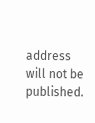address will not be published.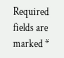Required fields are marked *